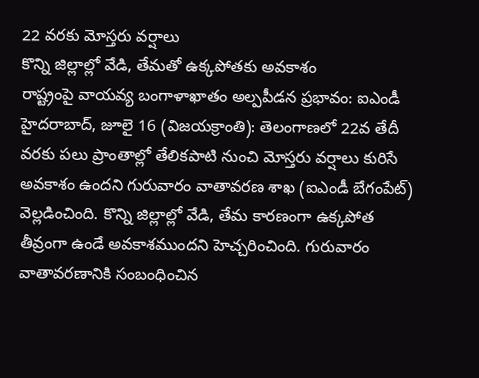22 వరకు మోస్తరు వర్షాలు
కొన్ని జిల్లాల్లో వేడి, తేమతో ఉక్కపోతకు అవకాశం
రాష్ట్రంపై వాయవ్య బంగాళాఖాతం అల్పపీడన ప్రభావం: ఐఎండీ
హైదరాబాద్, జూలై 16 (విజయక్రాంతి): తెలంగాణలో 22వ తేదీ వరకు పలు ప్రాంతాల్లో తేలికపాటి నుంచి మోస్తరు వర్షాలు కురిసే అవకాశం ఉందని గురువారం వాతావరణ శాఖ (ఐఎండీ బేగంపేట్) వెల్లడించింది. కొన్ని జిల్లాల్లో వేడి, తేమ కారణంగా ఉక్కపోత తీవ్రంగా ఉండే అవకాశముందని హెచ్చరించింది. గురువారం వాతావరణానికి సంబంధించిన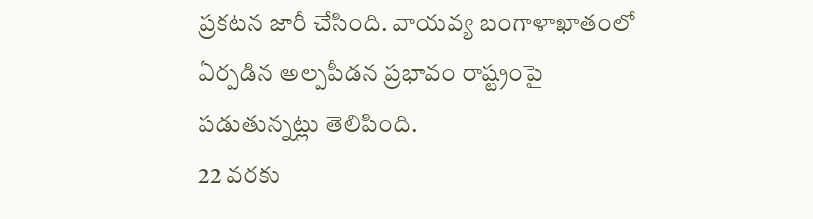ప్రకటన జారీ చేసింది. వాయవ్య బంగాళాఖాతంలో ఏర్పడిన అల్పపీడన ప్రభావం రాష్ట్రంపై పడుతున్నట్లు తెలిపింది.
22 వరకు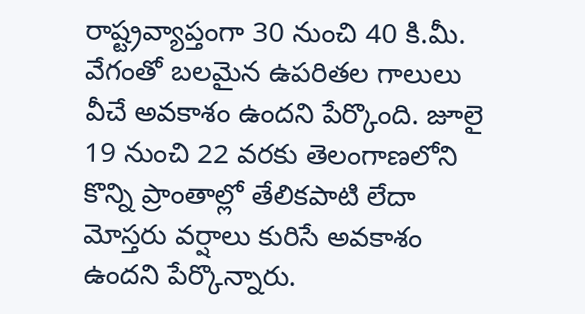రాష్ట్రవ్యాప్తంగా 30 నుంచి 40 కి.మీ. వేగంతో బలమైన ఉపరితల గాలులు వీచే అవకాశం ఉందని పేర్కొంది. జూలై 19 నుంచి 22 వరకు తెలంగాణలోని కొన్ని ప్రాంతాల్లో తేలికపాటి లేదా మోస్తరు వర్షాలు కురిసే అవకాశం ఉందని పేర్కొన్నారు.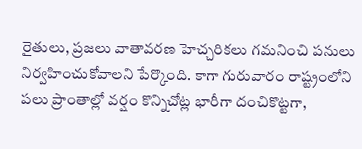రైతులు, ప్రజలు వాతావరణ హెచ్చరికలు గమనించి పనులు నిర్వహించుకోవాలని పేర్కొంది. కాగా గురువారం రాష్ట్రంలోని పలు ప్రాంతాల్లో వర్షం కొన్నిచోట్ల భారీగా దంచికొట్టగా,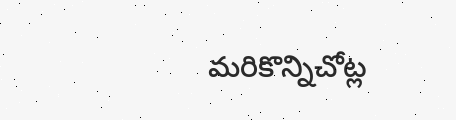మరికొన్నిచోట్ల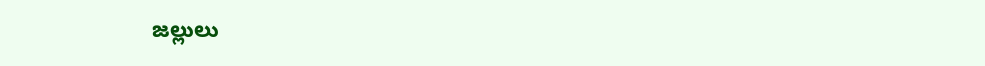జల్లులు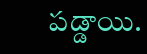పడ్డాయి.